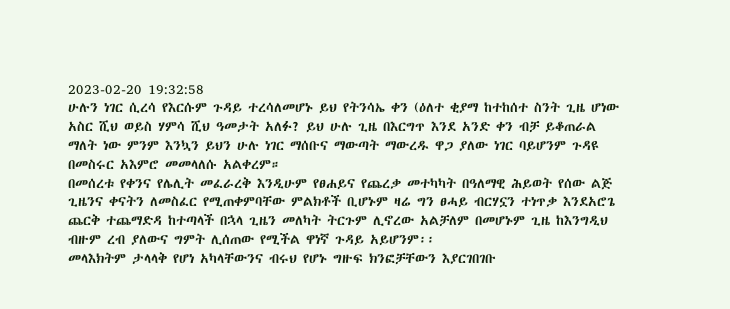2023-02-20 19:32:58
ሁሉን ነገር ሲረሳ የእርሱም ጉዳይ ተረሳለመሆኑ ይህ የትንሳኤ ቀን (ዕለተ ቂያማ ከተከሰተ ስንት ጊዜ ሆነው አስር ሺህ ወይስ ሃምሳ ሺህ ዓመታት አለፉ? ይህ ሁሉ ጊዜ በእርግጥ እንደ አንድ ቀን ብቻ ይቆጠራል ማለት ነው ምንም እንኳን ይህን ሁሉ ነገር ማሰቡና ማውጣት ማውረዱ ዋጋ ያለው ነገር ባይሆንም ጉዳዩ በመስሩር አእምሮ መመላለሱ አልቀረም።
በመሰረቱ የቀንና የሌሊት መፈራረቅ እንዲሁም የፀሐይና የጨረቃ መተካካት በዓለማዊ ሕይወት የሰው ልጅ ጊዜንና ቀናትን ለመስፈር የሚጠቀምባቸው ምልክቶች ቢሆኑም ዛሬ ግን ፀሓይ ብርሃኗን ተነጥቃ እንደአሮጌ ጨርቅ ተጨማድዳ ከተጣላች በኋላ ጊዜን መለካት ትርጉም ሊኖረው አልቻለም በመሆኑም ጊዜ ከእንግዲህ ብዙም ረብ ያለውና ግምት ሊሰጠው የሚችል ዋነኛ ጉዳይ አይሆንም፡፡
መላእክትም ታላላቅ የሆነ አካላቸውንና ብሩህ የሆኑ ግዙፍ ክንፎቻቸውን እያርገበገቡ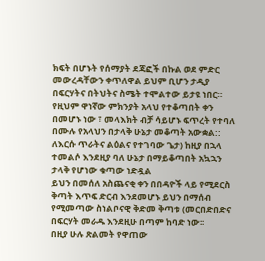ክፍት በሆኑት የሰማያት ደጃፎች በኩል ወደ ምድር መውረዳቸውን ቀጥለዋል ይህም ቢሆን ታዲያ በፍርሃትና በትህትና ስሜት ተሞልተው ይታዩ ነበር።
የዚህም ዋነኛው ምክንያት አላህ የተቆጣበት ቀን በመሆኑ ነው ፣ መላእክት ብቻ ሳይሆኑ ፍጥረት የተባለ በሙሉ የአላህን በታላቅ ሁኔታ መቆጣት አውቋል:: ለእርሱ ጥራትና ልዕልና የተገባው ጌታ) ከዚያ በኋላ ተመልሶ እንደዚያ ባለ ሁኔታ በማይቆጣበት አኳኋን ታላቅ የሆነው ቁጣው ነድዷል
ይህን በመሰለ አስጨናቂ ቀን በበዳዮች ላይ የሚደርስ ቅጣት እጥፍ ድርብ እንደመሆኑ ይህን በማሰብ የሚመጣው ስነልቦናዊ ቅድመ ቅጣቱ (መርበድበድና በፍርሃት መራዱ እንደዚሁ በጣም ከባድ ነው፡፡
በዚያ ሁሉ ጽልመት የዋጠው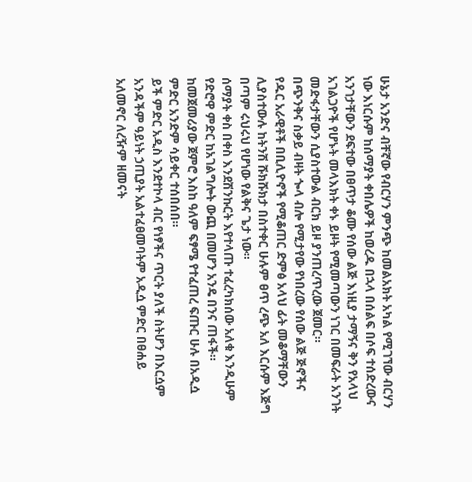ሁኔታ አንድና ብቸኛው የብርሃን ምንጭ ከመልአክት አካል የሚገኘው ብርሃን ነው እነርሱም ከሰማያት ቀበሌዎች ከወረዱ በኋላ በሰልፍ በሶፍ ተሰድረውና አንገታቸውን ደፍተው በፀጥታ ቆሙ የሰው ልጅ እነዚያ ታማኝና ቅን የአላህ አገልጋዮች የሆኑት መላእክት ቀኑ ይዞት የሚመጣውን ነገር በመፍራት አንገት መድፋታቸውን ሲያስተውል ብርክ ይዞ ያንጠረጥረው ጀመር።
በጭንቅና ስቃይ ብዛት ጐላ ብሎ የሚታየው የነበረው የሰው ልጅ ጅኖችና የዱር አራዊቶች በቢሊዮኖች የሚቆጠር ድምፅ አላህ ፊት መቆማቸውን ሊያስተውሉ ከትንሽ ሹክሹክታ በስተቀር ሁሉም ፀጥ ረጭ አለ እርሱም እጅግ በጣም ሩህሩህ የሆነው የልቅና ጌታ ነው።
ሰማያት ቀስ በቀስ እንደሽንኩርት እየተላጡ ተፈረካክሰው አለቁ እንዲሁም የድሮዋ ምድር ከአገልግሎት ውጪ በመሆን አንዴ በንና ጠፋች። ከመጀመሪያው ጀምሮ እስከ ዓለም ፍፃሜ የተፈጠረ ፍጡር ሁሉ በአዲሷ ምድር አንድም ሳይቀር ተሰበሰበ።
ይች ምድር አዲስ እንደተኮላ ብር የነፃችና ጥርት ያለች ስትሆን በእርሷም አንዳችም ዓይነት ኃጢያት አልተፈፀመባትም አዲሷ ምድር በፀሐይ አለመኖር ለረዥም ዘመናት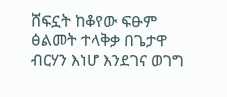ሸፍኗት ከቆየው ፍፁም ፅልመት ተላቅቃ በጌታዋ ብርሃን እነሆ እንደገና ወገግ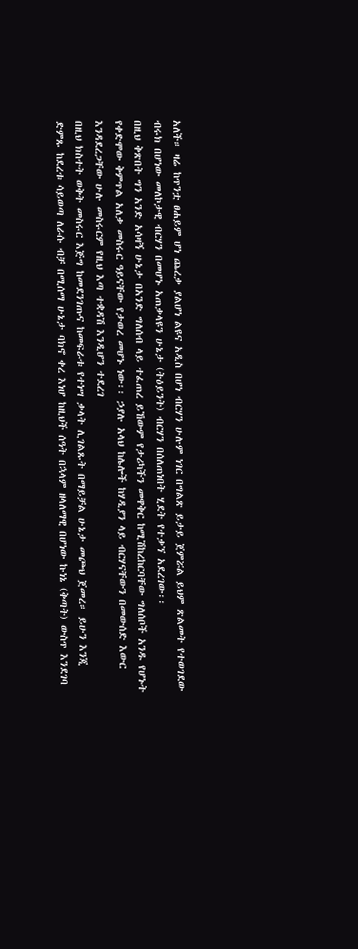አለች። ዛሬ ከጥንቷ ፀሐይም ሆነ ጨረቃ ያልሆነ ልዩና አዲስ በሆነ ብርሃን ሁሉም ነገር በግልጽ ይታይ ጀምሯል ይህም ጽልመት የተወገደው ብሩክ በሆነው መለኮታዊ ብርሃን በመሆኑ አጠቃላዩን ሁኔታ (ትዕይንት) ብርሃን በሰለጠነበት ሂደት የተቃኘ አደረገው፡፡
በዚህ ቅጽበት ግን አንድ አሳዛኝ ሁኔታ በአንድ ግለሰብ ላይ ተፈጠረ ይኸውም የታሪካችን መዋቅር ከሚሽከረከርባቸው ግለሰቦች አንዱ የሆኑት የቀድሞው ቅምጥል አለቃ መስሩር ዓይናቸው የታወረ መሆኑ ነው፡፡ ኃያሉ አላህ ከሌሎች ከሃዲያን ላይ ብርሃናቸውን በመውሰድ እውር እንዳደረጋቸው ሁሉ መስሩርም የዚህ እጣ ተቋዳሽ እንዲሆን ተደረገ
በዚህ ክስተት ወቅት መስሩር እጅግ ከመደንገጡና ከመፍራቱ የተነሣ ቃላት ሊገልጹት በማይቻል ሁኔታ መጮህ ጀመረ። ይሁን እንጂ ድምጹ ከደረቱ ሳይወጣ ለራሱ ብቻ በሚሰማ ሁኔታ ባክኖ ቀረ እነሆ ከዚህች ሰዓት በኋላም ዘላለማዊ በሆነው ኩነኔ (ቅጣት) ውስጥ እንደገባ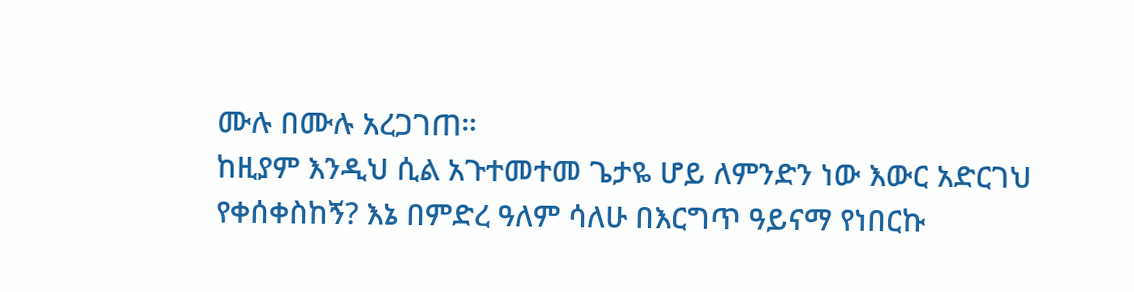ሙሉ በሙሉ አረጋገጠ።
ከዚያም እንዲህ ሲል አጉተመተመ ጌታዬ ሆይ ለምንድን ነው እውር አድርገህ የቀሰቀስከኝ? እኔ በምድረ ዓለም ሳለሁ በእርግጥ ዓይናማ የነበርኩ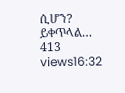ሲሆን?
ይቀጥላል…
413 views16:32